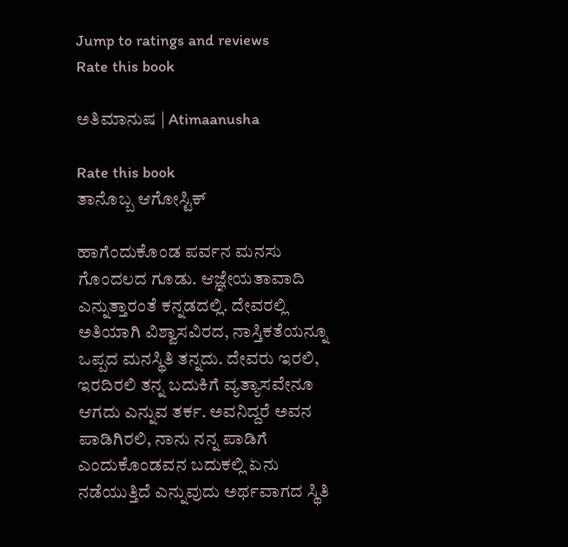Jump to ratings and reviews
Rate this book

ಅತಿಮಾನುಷ | Atimaanusha

Rate this book
ತಾನೊಬ್ಬ ಆಗೋಸ್ಟಿಕ್

ಹಾಗೆಂದುಕೊಂಡ ಪರ್ವನ ಮನಸು ಗೊಂದಲದ ಗೂಡು. ಆಜ್ಞೇಯತಾವಾದಿ ಎನ್ನುತ್ತಾರಂತೆ ಕನ್ನಡದಲ್ಲಿ. ದೇವರಲ್ಲಿ ಅತಿಯಾಗಿ ವಿಶ್ವಾಸವಿರದ, ನಾಸ್ತಿಕತೆಯನ್ನೂ ಒಪ್ಪದ ಮನಸ್ಥಿತಿ ತನ್ನದು. ದೇವರು ಇರಲಿ, ಇರದಿರಲಿ ತನ್ನ ಬದುಕಿಗೆ ವ್ಯತ್ಯಾಸವೇನೂ ಆಗದು ಎನ್ನುವ ತರ್ಕ. ಅವನಿದ್ದರೆ ಅವನ ಪಾಡಿಗಿರಲಿ, ನಾನು ನನ್ನ ಪಾಡಿಗೆ ಎಂದುಕೊಂಡವನ ಬದುಕಲ್ಲಿ ಏನು ನಡೆಯುತ್ತಿದೆ ಎನ್ನುವುದು ಅರ್ಥವಾಗದ ಸ್ಥಿತಿ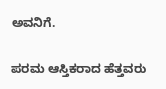ಅವನಿಗೆ.

ಪರಮ ಆಸ್ತಿಕರಾದ ಹೆತ್ತವರು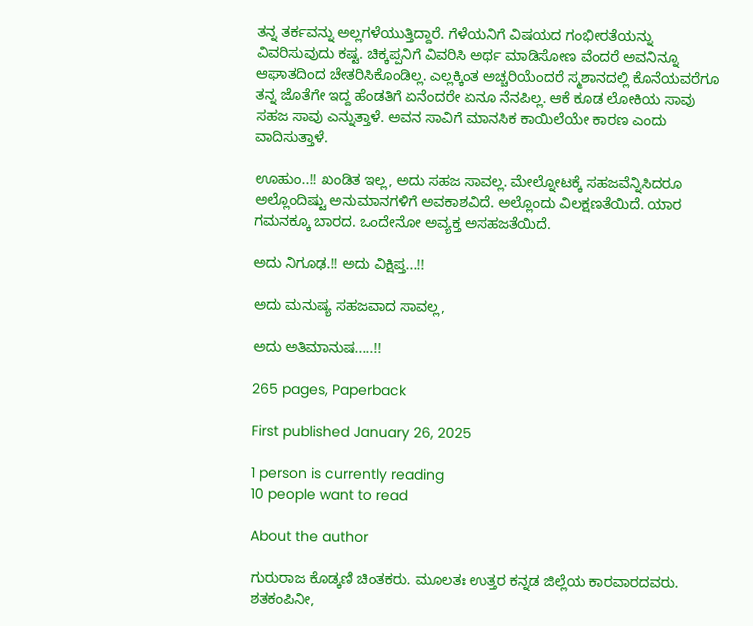ತನ್ನ ತರ್ಕವನ್ನು ಅಲ್ಲಗಳೆಯುತ್ತಿದ್ದಾರೆ. ಗೆಳೆಯನಿಗೆ ವಿಷಯದ ಗಂಭೀರತೆಯನ್ನು ವಿವರಿಸುವುದು ಕಷ್ಟ. ಚಿಕ್ಕಪ್ಪನಿಗೆ ವಿವರಿಸಿ ಅರ್ಥ ಮಾಡಿಸೋಣ ವೆಂದರೆ ಅವನಿನ್ನೂ ಆಘಾತದಿಂದ ಚೇತರಿಸಿಕೊಂಡಿಲ್ಲ. ಎಲ್ಲಕ್ಕಿಂತ ಅಚ್ಚರಿಯೆಂದರೆ ಸ್ಮಶಾನದಲ್ಲಿ ಕೊನೆಯವರೆಗೂ ತನ್ನ ಜೊತೆಗೇ ಇದ್ದ ಹೆಂಡತಿಗೆ ಏನೆಂದರೇ ಏನೂ ನೆನಪಿಲ್ಲ. ಆಕೆ ಕೂಡ ಲೋಕಿಯ ಸಾವು ಸಹಜ ಸಾವು ಎನ್ನುತ್ತಾಳೆ. ಅವನ ಸಾವಿಗೆ ಮಾನಸಿಕ ಕಾಯಿಲೆಯೇ ಕಾರಣ ಎಂದು ವಾದಿಸುತ್ತಾಳೆ.

ಊಹುಂ..!! ಖಂಡಿತ ಇಲ್ಲ, ಅದು ಸಹಜ ಸಾವಲ್ಲ. ಮೇಲ್ನೋಟಕ್ಕೆ ಸಹಜವೆನ್ನಿಸಿದರೂ ಅಲ್ಲೊಂದಿಷ್ಟು ಅನುಮಾನಗಳಿಗೆ ಅವಕಾಶವಿದೆ. ಅಲ್ಲೊಂದು ವಿಲಕ್ಷಣತೆಯಿದೆ. ಯಾರ ಗಮನಕ್ಕೂ ಬಾರದ. ಒಂದೇನೋ ಅವ್ಯಕ್ತ ಅಸಹಜತೆಯಿದೆ.

ಅದು ನಿಗೂಢ.!! ಅದು ವಿಕ್ಷಿಪ್ತ...!!

ಅದು ಮನುಷ್ಯ ಸಹಜವಾದ ಸಾವಲ್ಲ,

ಅದು ಅತಿಮಾನುಷ.....!!

265 pages, Paperback

First published January 26, 2025

1 person is currently reading
10 people want to read

About the author

ಗುರುರಾಜ ಕೊಡ್ಕಣಿ ಚಿಂತಕರು. ಮೂಲತಃ ಉತ್ತರ ಕನ್ನಡ ಜಿಲ್ಲೆಯ ಕಾರವಾರದವರು. ಶತಕಂಪಿನೀ,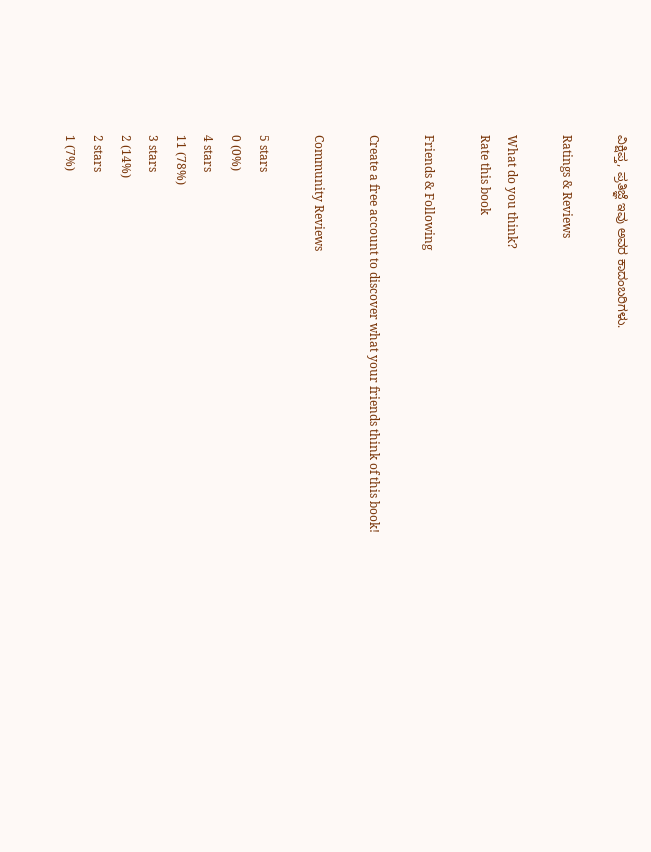ವಿಕ್ಷಿಪ್ತ, ಪ್ರತಿಜ್ಞೆ ಇವು ಅವರ ಕಾದಂಬರಿಗಳು.

Ratings & Reviews

What do you think?
Rate this book

Friends & Following

Create a free account to discover what your friends think of this book!

Community Reviews

5 stars
0 (0%)
4 stars
11 (78%)
3 stars
2 (14%)
2 stars
1 (7%)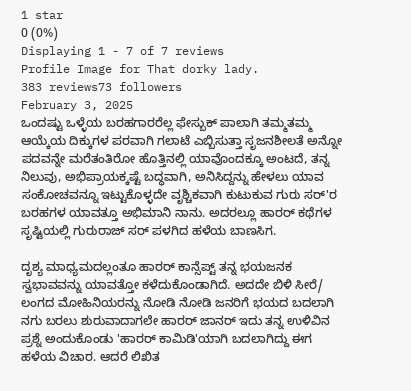1 star
0 (0%)
Displaying 1 - 7 of 7 reviews
Profile Image for That dorky lady.
383 reviews73 followers
February 3, 2025
ಒಂದಷ್ಟು ಒಳ್ಳೆಯ ಬರಹಗಾರರೆಲ್ಲ ಫೇಸ್ಬುಕ್ ಪಾಲಾಗಿ ತಮ್ಮತಮ್ಮ ಆಯ್ಕೆಯ ದಿಕ್ಕುಗಳ ಪರವಾಗಿ ಗಲಾಟೆ ಎಬ್ಬಿಸುತ್ತಾ ಸೃಜನಶೀಲತೆ ಅನ್ನೋ ಪದವನ್ನೇ ಮರೆತಂತಿರೋ ಹೊತ್ತಿನಲ್ಲಿ ಯಾವೊಂದಕ್ಕೂ ಅಂಟದೆ, ತನ್ನ ನಿಲುವು, ಅಭಿಪ್ರಾಯಕ್ಕಷ್ಟೆ ಬದ್ಧವಾಗಿ, ಅನಿಸಿದ್ದನ್ನು ಹೇಳಲು ಯಾವ ಸಂಕೋಚವನ್ನೂ ಇಟ್ಟುಕೊಳ್ಳದೇ ವೃಶ್ಚಿಕವಾಗಿ ಕುಟುಕುವ ಗುರು ಸರ್'ರ ಬರಹಗಳ ಯಾವತ್ತೂ ಅಭಿಮಾನಿ ನಾನು. ಅದರಲ್ಲೂ ಹಾರರ್ ಕಥೆಗಳ ಸೃಷ್ಟಿಯಲ್ಲಿ ಗುರುರಾಜ್ ಸರ್ ಪಳಗಿದ ಹಳೆಯ ಬಾಣಸಿಗ.

ದೃಶ್ಯ ಮಾಧ್ಯಮದಲ್ಲಂತೂ ಹಾರರ್ ಕಾನ್ಸೆಪ್ಟ್ ತನ್ನ ಭಯಜನಕ ಸ್ವಭಾವವನ್ನು ಯಾವತ್ತೋ ಕಳೆದುಕೊಂಡಾಗಿದೆ. ಅದದೇ ಬಿಳಿ ಸೀರೆ/ ಲಂಗದ ಮೋಹಿನಿಯರನ್ನು ನೋಡಿ ನೋಡಿ ಜನರಿಗೆ ಭಯದ ಬದಲಾಗಿ ನಗು ಬರಲು ಶುರುವಾದಾಗಲೇ ಹಾರರ್ ಜಾನರ್ ಇದು ತನ್ನ ಉಳಿವಿನ ಪ್ರಶ್ನೆ ಅಂದುಕೊಂಡು 'ಹಾರರ್ ಕಾಮಿಡಿ'ಯಾಗಿ ಬದಲಾಗಿದ್ದು ಈಗ ಹಳೆಯ ವಿಚಾರ. ಆದರೆ ಲಿಖಿತ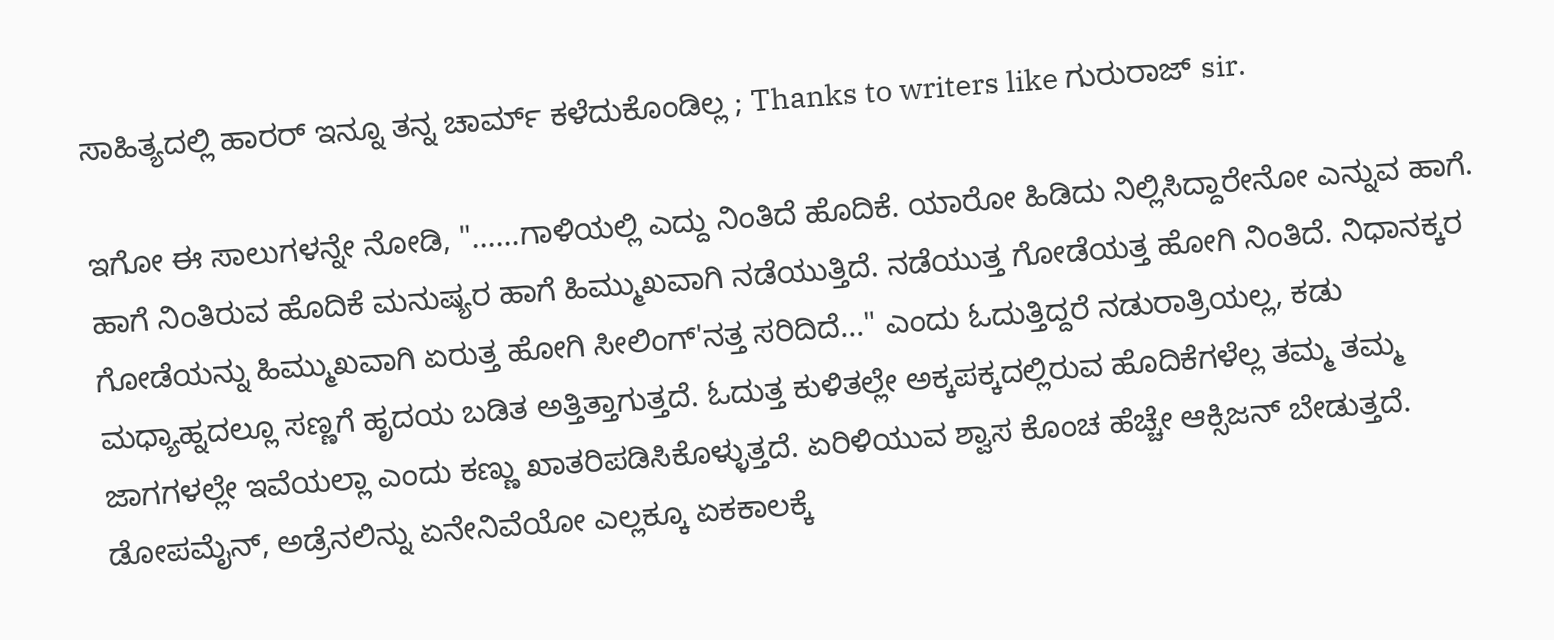ಸಾಹಿತ್ಯದಲ್ಲಿ ಹಾರರ್ ಇನ್ನೂ ತನ್ನ ಚಾರ್ಮ್ ಕಳೆದುಕೊಂಡಿಲ್ಲ ; Thanks to writers like ಗುರುರಾಜ್ sir.

ಇಗೋ ಈ ಸಾಲುಗಳನ್ನೇ ನೋಡಿ, "......ಗಾಳಿಯಲ್ಲಿ ಎದ್ದು ನಿಂತಿದೆ ಹೊದಿಕೆ. ಯಾರೋ ಹಿಡಿದು ನಿಲ್ಲಿಸಿದ್ದಾರೇನೋ ಎನ್ನುವ ಹಾಗೆ. ಹಾಗೆ ನಿಂತಿರುವ ಹೊದಿಕೆ ಮನುಷ್ಯರ ಹಾಗೆ ಹಿಮ್ಮುಖವಾಗಿ ನಡೆಯುತ್ತಿದೆ. ನಡೆಯುತ್ತ ಗೋಡೆಯತ್ತ ಹೋಗಿ ನಿಂತಿದೆ. ನಿಧಾನಕ್ಕರ ಗೋಡೆಯನ್ನು ಹಿಮ್ಮುಖವಾಗಿ ಏರುತ್ತ ಹೋಗಿ ಸೀಲಿಂಗ್'ನತ್ತ ಸರಿದಿದೆ..." ಎಂದು ಓದುತ್ತಿದ್ದರೆ ನಡುರಾತ್ರಿಯಲ್ಲ, ಕಡು ಮಧ್ಯಾಹ್ನದಲ್ಲೂ ಸಣ್ಣಗೆ ಹೃದಯ ಬಡಿತ ಅತ್ತಿತ್ತಾಗುತ್ತದೆ. ಓದುತ್ತ ಕುಳಿತಲ್ಲೇ ಅಕ್ಕಪಕ್ಕದಲ್ಲಿರುವ ಹೊದಿಕೆಗಳೆಲ್ಲ ತಮ್ಮ ತಮ್ಮ ಜಾಗಗಳಲ್ಲೇ ಇವೆಯಲ್ಲಾ ಎಂದು ಕಣ್ಣು ಖಾತರಿಪಡಿಸಿಕೊಳ್ಳುತ್ತದೆ. ಏರಿಳಿಯುವ ಶ್ವಾಸ ಕೊಂಚ ಹೆಚ್ಚೇ ಆಕ್ಸಿಜನ್ ಬೇಡುತ್ತದೆ. ಡೋಪಮೈನ್, ಅಡ್ರೆನಲಿನ್ನು ಏನೇನಿವೆಯೋ ಎಲ್ಲಕ್ಕೂ ಏಕಕಾಲಕ್ಕೆ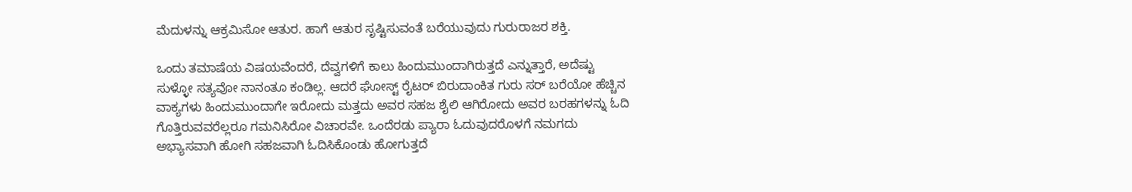ಮೆದುಳನ್ನು ಆಕ್ರಮಿಸೋ ಆತುರ. ಹಾಗೆ ಆತುರ ಸೃಷ್ಟಿಸುವಂತೆ ಬರೆಯುವುದು ಗುರುರಾಜರ ಶಕ್ತಿ.

ಒಂದು ತಮಾಷೆಯ ವಿಷಯವೆಂದರೆ, ದೆವ್ವಗಳಿಗೆ ಕಾಲು ಹಿಂದುಮುಂದಾಗಿರುತ್ತದೆ ಎನ್ನುತ್ತಾರೆ, ಅದೆಷ್ಟು ಸುಳ್ಳೋ ಸತ್ಯವೋ ನಾನಂತೂ ಕಂಡಿಲ್ಲ. ಆದರೆ ಘೋಸ್ಟ್ ರೈಟರ್ ಬಿರುದಾಂಕಿತ ಗುರು ಸರ್ ಬರೆಯೋ ಹೆಚ್ಚಿನ ವಾಕ್ಯಗಳು ಹಿಂದುಮುಂದಾಗೇ ಇರೋದು ಮತ್ತದು ಅವರ ಸಹಜ ಶೈಲಿ ಆಗಿರೋದು ಅವರ ಬರಹಗಳನ್ನು ಓದಿ ಗೊತ್ತಿರುವವರೆಲ್ಲರೂ ಗಮನಿಸಿರೋ ವಿಚಾರವೇ. ಒಂದೆರಡು ಪ್ಯಾರಾ ಓದುವುದರೊಳಗೆ ನಮಗದು ಅಭ್ಯಾಸವಾಗಿ ಹೋಗಿ ಸಹಜವಾಗಿ ಓದಿಸಿಕೊಂಡು ಹೋಗುತ್ತದೆ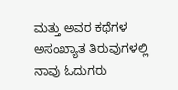ಮತ್ತು ಅವರ ಕಥೆಗಳ ಅಸಂಖ್ಯಾತ ತಿರುವುಗಳಲ್ಲಿ ನಾವು ಓದುಗರು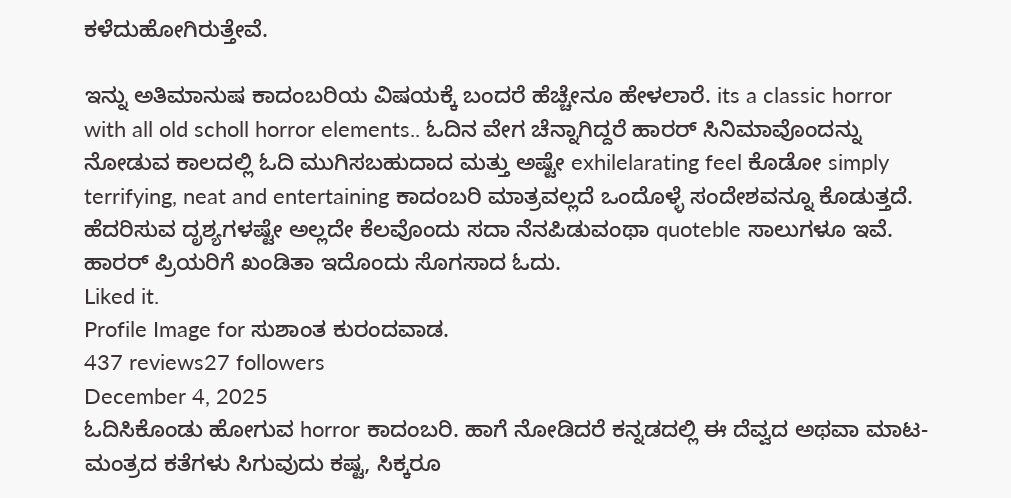ಕಳೆದುಹೋಗಿರುತ್ತೇವೆ.

ಇನ್ನು ಅತಿಮಾನುಷ ಕಾದಂಬರಿಯ ವಿಷಯಕ್ಕೆ ಬಂದರೆ ಹೆಚ್ಚೇನೂ ಹೇಳಲಾರೆ. its a classic horror with all old scholl horror elements.. ಓದಿನ ವೇಗ ಚೆನ್ನಾಗಿದ್ದರೆ ಹಾರರ್ ಸಿನಿಮಾವೊಂದನ್ನು ನೋಡುವ ಕಾಲದಲ್ಲಿ ಓದಿ ಮುಗಿಸಬಹುದಾದ ಮತ್ತು ಅಷ್ಟೇ exhilelarating feel ಕೊಡೋ simply terrifying, neat and entertaining ಕಾದಂಬರಿ ಮಾತ್ರವಲ್ಲದೆ ಒಂದೊಳ್ಳೆ ಸಂದೇಶವನ್ನೂ ಕೊಡುತ್ತದೆ. ಹೆದರಿಸುವ ದೃಶ್ಯಗಳಷ್ಟೇ ಅಲ್ಲದೇ ಕೆಲವೊಂದು ಸದಾ ನೆನಪಿಡುವಂಥಾ quoteble ಸಾಲುಗಳೂ ಇವೆ. ಹಾರರ್ ಪ್ರಿಯರಿಗೆ ಖಂಡಿತಾ ಇದೊಂದು ಸೊಗಸಾದ ಓದು.
Liked it.
Profile Image for ಸುಶಾಂತ ಕುರಂದವಾಡ.
437 reviews27 followers
December 4, 2025
ಓದಿಸಿಕೊಂಡು ಹೋಗುವ horror ಕಾದಂಬರಿ. ಹಾಗೆ ನೋಡಿದರೆ ಕನ್ನಡದಲ್ಲಿ ಈ ದೆವ್ವದ ಅಥವಾ ಮಾಟ-ಮಂತ್ರದ ಕತೆಗಳು ಸಿಗುವುದು ಕಷ್ಟ, ಸಿಕ್ಕರೂ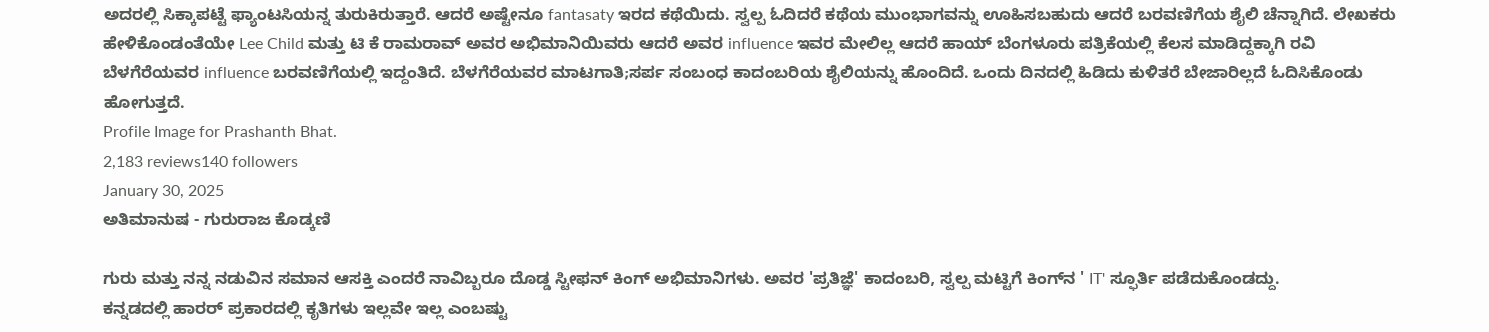ಅದರಲ್ಲಿ ಸಿಕ್ಕಾಪಟ್ಟೆ ಫ್ಯಾಂಟಸಿಯನ್ನ ತುರುಕಿರುತ್ತಾರೆ. ಆದರೆ ಅಷ್ಟೇನೂ fantasaty ಇರದ ಕಥೆಯಿದು. ಸ್ವಲ್ಪ ಓದಿದರೆ ಕಥೆಯ ಮುಂಭಾಗವನ್ನು ಊಹಿಸಬಹುದು ಆದರೆ ಬರವಣಿಗೆಯ ಶೈಲಿ ಚೆನ್ನಾಗಿದೆ. ಲೇಖಕರು ಹೇಳಿಕೊಂಡಂತೆಯೇ Lee Child ಮತ್ತು ಟಿ ಕೆ ರಾಮರಾವ್ ಅವರ ಅಭಿಮಾನಿಯಿವರು ಆದರೆ ಅವರ influence ಇವರ ಮೇಲಿಲ್ಲ ಆದರೆ ಹಾಯ್ ಬೆಂಗಳೂರು ಪತ್ರಿಕೆಯಲ್ಲಿ ಕೆಲಸ ಮಾಡಿದ್ದಕ್ಕಾಗಿ ರವಿ ಬೆಳಗೆರೆಯವರ influence ಬರವಣಿಗೆಯಲ್ಲಿ ಇದ್ದಂತಿದೆ. ಬೆಳಗೆರೆಯವರ ಮಾಟಗಾತಿ;ಸರ್ಪ ಸಂಬಂಧ ಕಾದಂಬರಿಯ ಶೈಲಿಯನ್ನು ಹೊಂದಿದೆ. ಒಂದು ದಿನದಲ್ಲಿ ಹಿಡಿದು ಕುಳಿತರೆ ಬೇಜಾರಿಲ್ಲದೆ ಓದಿಸಿಕೊಂಡು ಹೋಗುತ್ತದೆ.
Profile Image for Prashanth Bhat.
2,183 reviews140 followers
January 30, 2025
ಅತಿಮಾನುಷ - ಗುರುರಾಜ ಕೊಡ್ಕಣಿ

ಗುರು ಮತ್ತು ನನ್ನ ನಡುವಿನ ಸಮಾನ ಆಸಕ್ತಿ ಎಂದರೆ ನಾವಿಬ್ಬರೂ ದೊಡ್ಡ ಸ್ಟೀಫನ್ ಕಿಂಗ್ ಅಭಿಮಾನಿಗಳು. ಅವರ 'ಪ್ರತಿಜ್ಞೆ' ಕಾದಂಬರಿ, ಸ್ವಲ್ಪ ಮಟ್ಟಿಗೆ ಕಿಂಗ್‌ನ ' IT' ಸ್ಫೂರ್ತಿ ಪಡೆದುಕೊಂಡದ್ದು.
ಕನ್ನಡದಲ್ಲಿ ಹಾರರ್ ಪ್ರಕಾರದಲ್ಲಿ ಕೃತಿಗಳು ಇಲ್ಲವೇ ಇಲ್ಲ ಎಂಬಷ್ಟು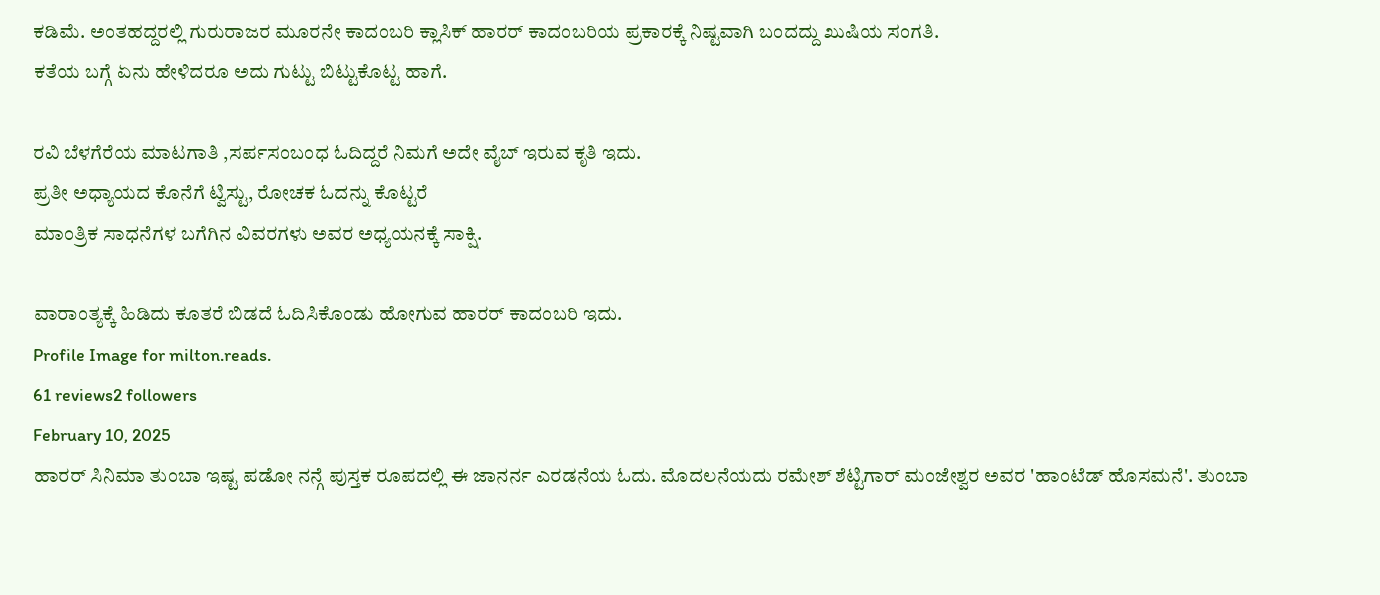ಕಡಿಮೆ. ಅಂತಹದ್ದರಲ್ಲಿ ಗುರುರಾಜರ ಮೂರನೇ ‌ಕಾದಂಬರಿ ಕ್ಲಾಸಿಕ್ ಹಾರರ್ ಕಾದಂಬರಿಯ ಪ್ರಕಾರಕ್ಕೆ ನಿಷ್ಟವಾಗಿ ಬಂದದ್ದು ಖುಷಿಯ ಸಂಗತಿ.
ಕತೆಯ ಬಗ್ಗೆ ಏನು ಹೇಳಿದರೂ ಅದು ಗುಟ್ಟು ಬಿಟ್ಟುಕೊಟ್ಟ ಹಾಗೆ.

ರವಿ ಬೆಳಗೆರೆಯ ಮಾಟಗಾತಿ ,ಸರ್ಪಸಂಬಂಧ ಓದಿದ್ದರೆ ನಿಮಗೆ ಅದೇ ವೈಬ್ ಇರುವ ಕೃತಿ ಇದು.
ಪ್ರತೀ ಅಧ್ಯಾಯದ ಕೊನೆಗೆ ಟ್ವಿಸ್ಟು, ರೋಚಕ ಓದನ್ನು ಕೊಟ್ಟರೆ
ಮಾಂತ್ರಿಕ ಸಾಧನೆಗಳ ಬಗೆಗಿನ ವಿವರಗಳು ಅವರ ಅಧ್ಯಯನಕ್ಕೆ ಸಾಕ್ಷಿ.

ವಾರಾಂತ್ಯಕ್ಕೆ ಹಿಡಿದು ಕೂತರೆ ಬಿಡದೆ ಓದಿಸಿಕೊಂಡು ಹೋಗುವ ಹಾರರ್ ಕಾದಂಬರಿ ಇದು.
Profile Image for milton.reads.
61 reviews2 followers
February 10, 2025
ಹಾರರ್ ಸಿನಿಮಾ ತುಂಬಾ ಇಷ್ಟ ಪಡೋ ನನ್ಗೆ ಪುಸ್ತಕ ರೂಪದಲ್ಲಿ ಈ ಜಾನರ್ನ ಎರಡನೆಯ ಓದು. ಮೊದಲನೆಯದು ರಮೇಶ್ ಶೆಟ್ಟಿಗಾರ್ ಮಂಜೇಶ್ವರ ಅವರ 'ಹಾಂಟೆಡ್ ಹೊಸಮನೆ'. ತುಂಬಾ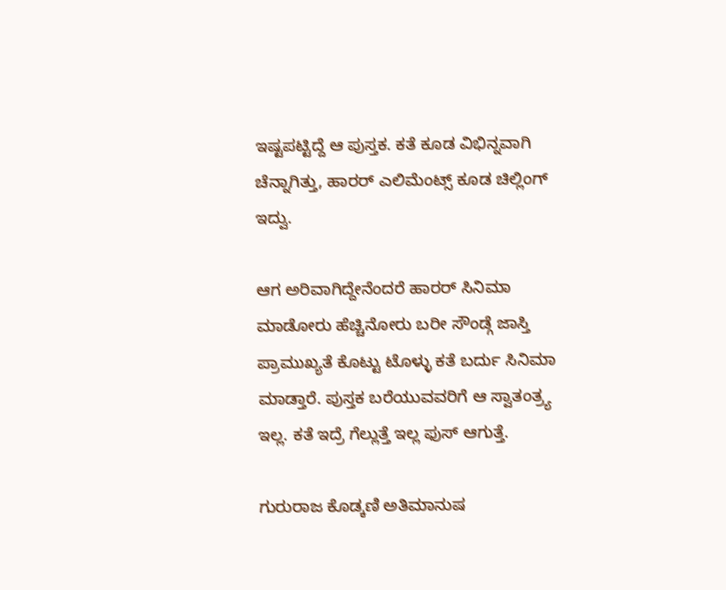ಇಷ್ಟಪಟ್ಟಿದ್ದೆ ಆ ಪುಸ್ತಕ. ಕತೆ ಕೂಡ ವಿಭಿನ್ನವಾಗಿ ಚೆನ್ನಾಗಿತ್ತು, ಹಾರರ್ ಎಲಿಮೆಂಟ್ಸ್ ಕೂಡ ಚಿಲ್ಲಿಂಗ್ ಇದ್ವು.

ಆಗ ಅರಿವಾಗಿದ್ದೇನೆಂದರೆ ಹಾರರ್ ಸಿನಿಮಾ ಮಾಡೋರು ಹೆಚ್ಚಿನೋರು ಬರೀ ಸೌಂಡ್ಗೆ ಜಾಸ್ತಿ ಪ್ರಾಮುಖ್ಯತೆ ಕೊಟ್ಟು ಟೊಳ್ಳು ಕತೆ ಬರ್ದು ಸಿನಿಮಾ ಮಾಡ್ತಾರೆ. ಪುಸ್ತಕ ಬರೆಯುವವರಿಗೆ ಆ ಸ್ವಾತಂತ್ರ್ಯ ಇಲ್ಲ. ಕತೆ ಇದ್ರೆ ಗೆಲ್ಲುತ್ತೆ ಇಲ್ಲ ಫುಸ್ ಆಗುತ್ತೆ.

ಗುರುರಾಜ ಕೊಡ್ಕಣಿ ಅತಿಮಾನುಷ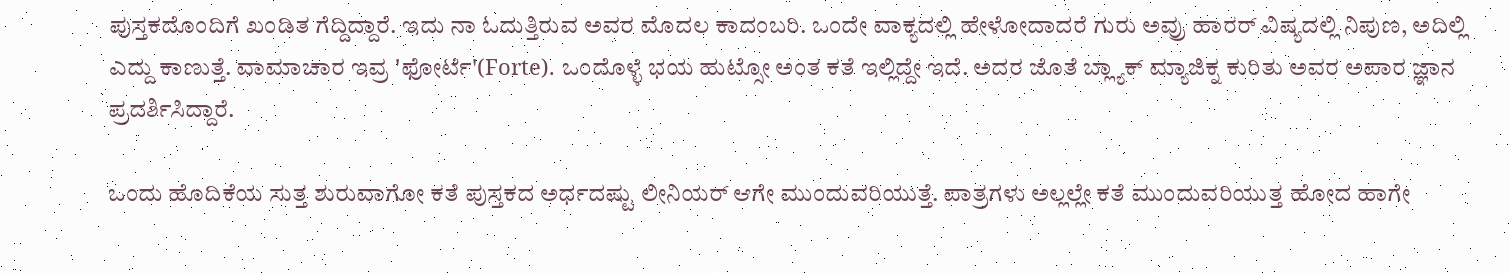ಪುಸ್ತಕದೊಂದಿಗೆ ಖಂಡಿತ ಗೆದ್ದಿದ್ದಾರೆ. ಇದು ನಾ ಓದುತ್ತಿರುವ ಅವರ ಮೊದಲ ಕಾದಂಬರಿ. ಒಂದೇ ವಾಕ್ಯದಲ್ಲಿ ಹೇಳೋದಾದರೆ ಗುರು ಅವ್ರು ಹಾರರ್ ವಿಷ್ಯದಲ್ಲಿ ನಿಪುಣ, ಅದಿಲ್ಲಿ ಎದ್ದು ಕಾಣುತ್ತೆ. ವಾಮಾಚಾರ ಇವ್ರ 'ಫೋರ್ಟೆ'(Forte). ಒಂದೊಳ್ಳೆ ಭಯ ಹುಟ್ಸೋ ಅಂತ ಕತೆ ಇಲ್ಲಿದ್ದೇ ಇದೆ. ಅದರ ಜೊತೆ ಬ್ಲ್ಯಾಕ್ ಮ್ಯಾಜಿಕ್ನ ಕುರಿತು ಅವರ ಅಪಾರ ಜ್ಞಾನ ಪ್ರದರ್ಶಿಸಿದ್ದಾರೆ.

ಒಂದು ಹೊದಿಕೆಯ ಸುತ್ತ ಶುರುವಾಗೋ ಕತೆ ಪುಸ್ತಕದ ಅರ್ಧದಷ್ಟು ಲೀನಿಯರ್ ಆಗೇ ಮುಂದುವರಿಯುತ್ತೆ. ಪಾತ್ರಗಳು ಅಲ್ಲಲ್ಲೇ ಕತೆ ಮುಂದುವರಿಯುತ್ತ ಹೋದ ಹಾಗೇ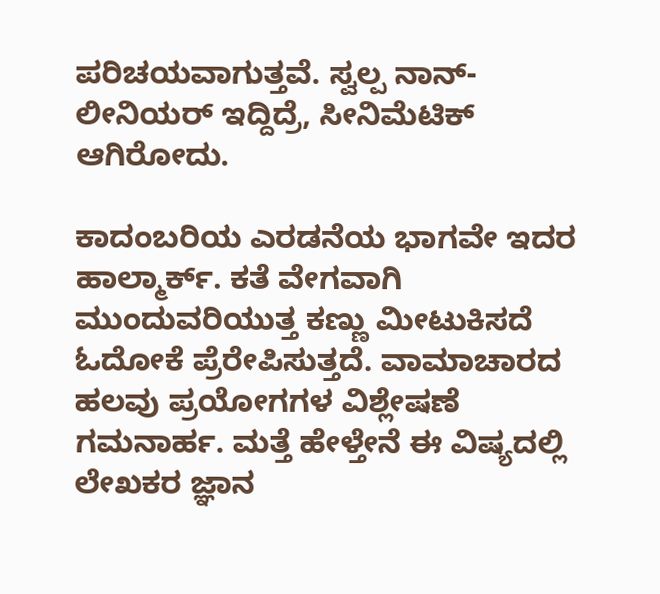ಪರಿಚಯವಾಗುತ್ತವೆ. ಸ್ವಲ್ಪ ನಾನ್-ಲೀನಿಯರ್ ಇದ್ದಿದ್ರೆ, ಸೀನಿಮೆಟಿಕ್ ಆಗಿರೋದು.

ಕಾದಂಬರಿಯ ಎರಡನೆಯ ಭಾಗವೇ ಇದರ ಹಾಲ್ಮಾರ್ಕ್. ಕತೆ ವೇಗವಾಗಿ ಮುಂದುವರಿಯುತ್ತ ಕಣ್ಣು ಮೀಟುಕಿಸದೆ ಓದೋಕೆ ಪ್ರೆರೇಪಿಸುತ್ತದೆ. ವಾಮಾಚಾರದ ಹಲವು ಪ್ರಯೋಗಗಳ ವಿಶ್ಲೇಷಣೆ ಗಮನಾರ್ಹ. ಮತ್ತೆ ಹೇಳ್ತೇನೆ ಈ ವಿಷ್ಯದಲ್ಲಿ ಲೇಖಕರ ಜ್ಞಾನ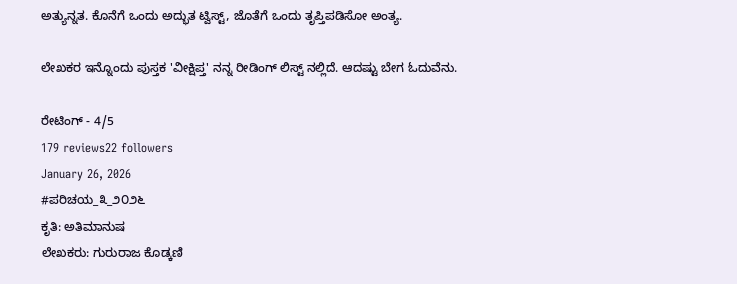ಅತ್ಯುನ್ನತ. ಕೊನೆಗೆ ಒಂದು ಅದ್ಭುತ ಟ್ವಿಸ್ಟ್, ಜೊತೆಗೆ ಒಂದು ತೃಪ್ತಿಪಡಿಸೋ ಅಂತ್ಯ.

ಲೇಖಕರ ಇನ್ನೊಂದು ಪುಸ್ತಕ 'ವೀಕ್ಷಿಪ್ತ' ನನ್ನ ರೀಡಿಂಗ್ ಲಿಸ್ಟ್ ನಲ್ಲಿದೆ. ಆದಷ್ಟು ಬೇಗ ಓದುವೆನು.

ರೇಟಿಂಗ್ - 4/5
179 reviews22 followers
January 26, 2026
#ಪರಿಚಯ_೩_೨೦೨೬
ಕೃತಿ: ಅತಿಮಾನುಷ
ಲೇಖಕರು: ಗುರುರಾಜ ಕೊಡ್ಕಣಿ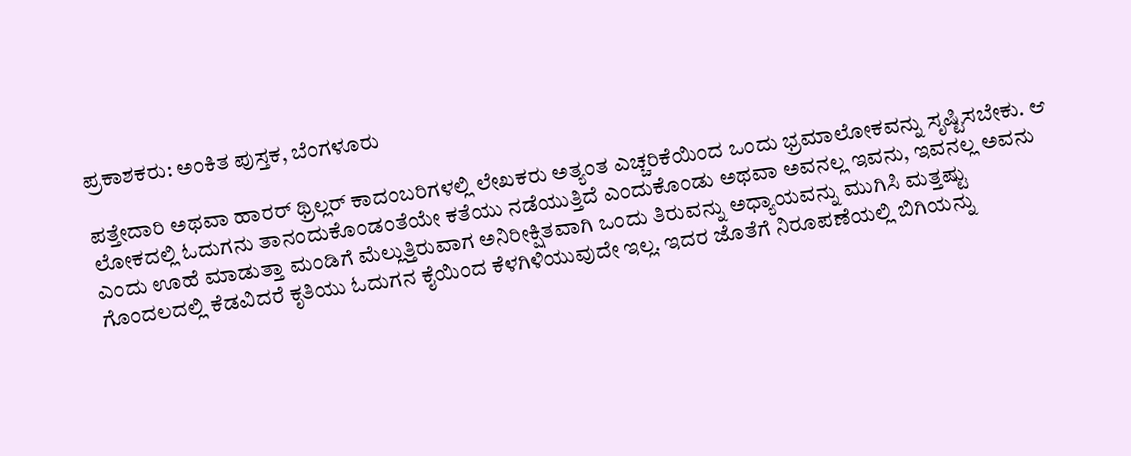ಪ್ರಕಾಶಕರು: ಅಂಕಿತ ಪುಸ್ತಕ, ಬೆಂಗಳೂರು

ಪತ್ತೇದಾರಿ ಅಥವಾ ಹಾರರ್ ಥ್ರಿಲ್ಲರ್ ಕಾದಂಬರಿಗಳಲ್ಲಿ ಲೇಖಕರು ಅತ್ಯಂತ ಎಚ್ಚರಿಕೆಯಿಂದ ಒಂದು ಭ್ರಮಾಲೋಕವನ್ನು ಸೃಷ್ಟಿಸಬೇಕು. ಆ ಲೋಕದಲ್ಲಿ ಓದುಗನು ತಾನಂದುಕೊಂಡಂತೆಯೇ ಕತೆಯು ನಡೆಯುತ್ತಿದೆ ಎಂದುಕೊಂಡು ಅಥವಾ ಅವನಲ್ಲ ಇವನು, ಇವನಲ್ಲ ಅವನು ಎಂದು ಊಹೆ ಮಾಡುತ್ತಾ ಮಂಡಿಗೆ ಮೆಲ್ಲುತ್ತಿರುವಾಗ ಅನಿರೀಕ್ಷಿತವಾಗಿ ಒಂದು ತಿರುವನ್ನು ಅಧ್ಯಾಯವನ್ನು ಮುಗಿಸಿ ಮತ್ತಷ್ಟು ಗೊಂದಲದಲ್ಲಿ ಕೆಡವಿದರೆ ಕೃತಿಯು ಓದುಗನ ಕೈಯಿಂದ ಕೆಳಗಿಳಿಯುವುದೇ ಇಲ್ಲ. ಇದರ ಜೊತೆಗೆ ನಿರೂಪಣೆಯಲ್ಲಿ ಬಿಗಿಯನ್ನು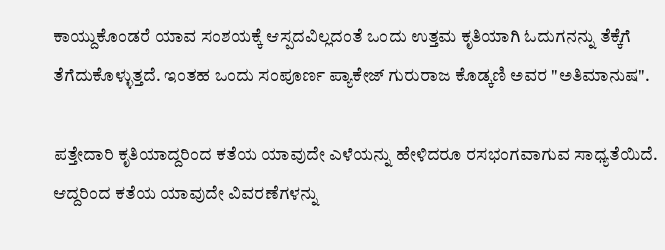ಕಾಯ್ದುಕೊಂಡರೆ ಯಾವ ಸಂಶಯಕ್ಕೆ ಆಸ್ಪದವಿಲ್ಲದಂತೆ ಒಂದು ಉತ್ತಮ ಕೃತಿಯಾಗಿ ಓದುಗನನ್ನು ತೆಕ್ಕೆಗೆ ತೆಗೆದುಕೊಳ್ಳುತ್ತದೆ. ಇಂತಹ ಒಂದು ಸಂಪೂರ್ಣ ಪ್ಯಾಕೇಜ್ ಗುರುರಾಜ ಕೊಡ್ಕಣಿ ಅವರ "ಅತಿಮಾನುಷ".

ಪತ್ತೇದಾರಿ ಕೃತಿಯಾದ್ದರಿಂದ ಕತೆಯ ಯಾವುದೇ ಎಳೆಯನ್ನು ಹೇಳಿದರೂ ರಸಭಂಗವಾಗುವ ಸಾಧ್ಯತೆಯಿದೆ. ಆದ್ದರಿಂದ ಕತೆಯ ಯಾವುದೇ ವಿವರಣೆಗಳನ್ನು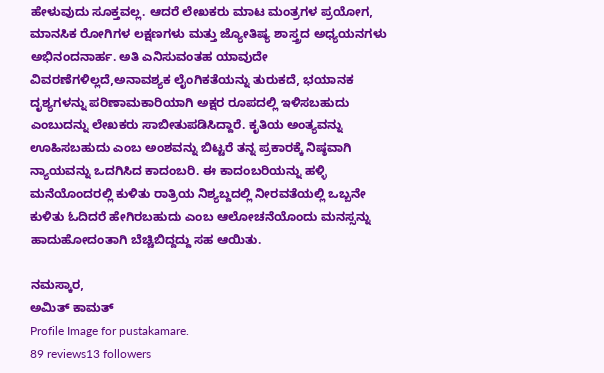ಹೇಳುವುದು ಸೂಕ್ತವಲ್ಲ. ಆದರೆ ಲೇಖಕರು ಮಾಟ ಮಂತ್ರಗಳ ಪ್ರಯೋಗ, ಮಾನಸಿಕ ರೋಗಿಗಳ ಲಕ್ಷಣಗಳು ಮತ್ತು ಜ್ಯೋತಿಷ್ಯ ಶಾಸ್ತ್ರದ ಅಧ್ಯಯನಗಳು ಅಭಿನಂದನಾರ್ಹ. ಅತಿ ಎನಿಸುವಂತಹ ಯಾವುದೇ ವಿವರಣೆಗಳಿಲ್ಲದೆ,ಅನಾವಶ್ಯಕ ಲೈಂಗಿಕತೆಯನ್ನು ತುರುಕದೆ, ಭಯಾನಕ ದೃಶ್ಯಗಳನ್ನು ಪರಿಣಾಮಕಾರಿಯಾಗಿ ಅಕ್ಷರ ರೂಪದಲ್ಲಿ ಇಳಿಸಬಹುದು ಎಂಬುದನ್ನು ಲೇಖಕರು ಸಾಬೀತುಪಡಿಸಿದ್ದಾರೆ. ಕೃತಿಯ ಅಂತ್ಯವನ್ನು ಊಹಿಸಬಹುದು ಎಂಬ ಅಂಶವನ್ನು ಬಿಟ್ಟರೆ ತನ್ನ ಪ್ರಕಾರಕ್ಕೆ ನಿಷ್ಠವಾಗಿ ನ್ಯಾಯವನ್ನು ಒದಗಿಸಿದ ಕಾದಂಬರಿ. ಈ ಕಾದಂಬರಿಯನ್ನು ಹಳ್ಳಿ ಮನೆಯೊಂದರಲ್ಲಿ ಕುಳಿತು ರಾತ್ರಿಯ ನಿಶ್ಯಬ್ದದಲ್ಲಿ ನೀರವತೆಯಲ್ಲಿ ಒಬ್ಬನೇ ಕುಳಿತು ಓದಿದರೆ ಹೇಗಿರಬಹುದು ಎಂಬ ಆಲೋಚನೆಯೊಂದು ಮನಸ್ಸನ್ನು ಹಾದುಹೋದಂತಾಗಿ ಬೆಚ್ಚಿಬಿದ್ದದ್ದು ಸಹ ಆಯಿತು.

ನಮಸ್ಕಾರ,
ಅಮಿತ್ ಕಾಮತ್
Profile Image for pustakamare.
89 reviews13 followers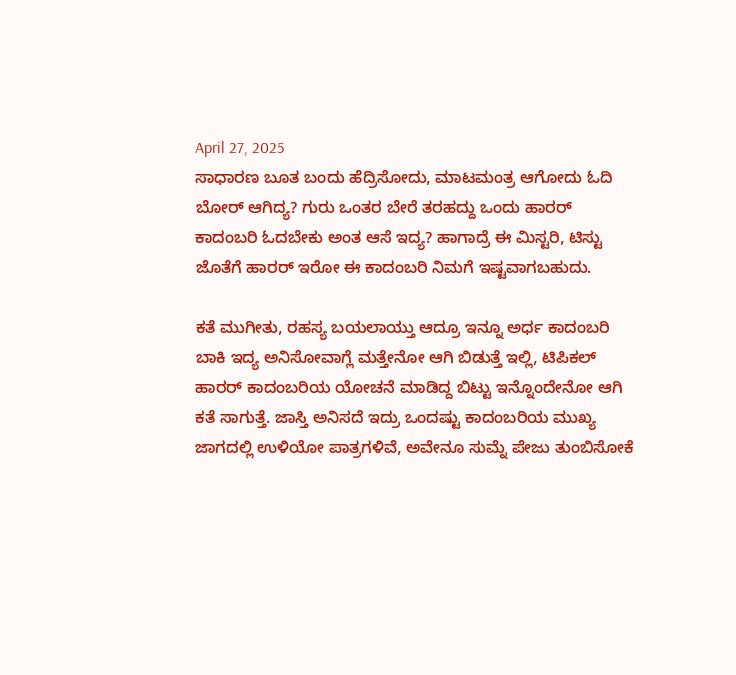April 27, 2025
ಸಾಧಾರಣ ಬೂತ ಬಂದು ಹೆದ್ರಿಸೋದು, ಮಾಟಮಂತ್ರ ಆಗೋದು ಓದಿ ಬೋರ್ ಆಗಿದ್ಯ? ಗುರು ಒಂತರ ಬೇರೆ ತರಹದ್ದು ಒಂದು ಹಾರರ್ ಕಾದಂಬರಿ ಓದಬೇಕು ಅಂತ ಆಸೆ ಇದ್ಯ? ಹಾಗಾದ್ರೆ ಈ ಮಿಸ್ಟರಿ, ಟಿಸ್ಟು ಜೊತೆಗೆ ಹಾರರ್ ಇರೋ ಈ ಕಾದಂಬರಿ ನಿಮಗೆ ಇಷ್ಟವಾಗಬಹುದು.

ಕತೆ ಮುಗೀತು, ರಹಸ್ಯ ಬಯಲಾಯ್ತು ಆದ್ರೂ ಇನ್ನೂ ಅರ್ಧ ಕಾದಂಬರಿ ಬಾಕಿ ಇದ್ಯ ಅನಿಸೋವಾಗ್ಲೆ ಮತ್ತೇನೋ ಆಗಿ ಬಿಡುತ್ತೆ ಇಲ್ಲಿ, ಟಿಪಿಕಲ್ ಹಾರರ್ ಕಾದಂಬರಿಯ ಯೋಚನೆ ಮಾಡಿದ್ದ ಬಿಟ್ಟು ಇನ್ನೊಂದೇನೋ ಆಗಿ ಕತೆ ಸಾಗುತ್ತೆ. ಜಾಸ್ತಿ ಅನಿಸದೆ ಇದ್ರು ಒಂದಷ್ಟು ಕಾದಂಬರಿಯ ಮುಖ್ಯ ಜಾಗದಲ್ಲಿ ಉಳಿಯೋ ಪಾತ್ರಗಳಿವೆ, ಅವೇನೂ ಸುಮ್ನೆ ಪೇಜು ತುಂಬಿಸೋಕೆ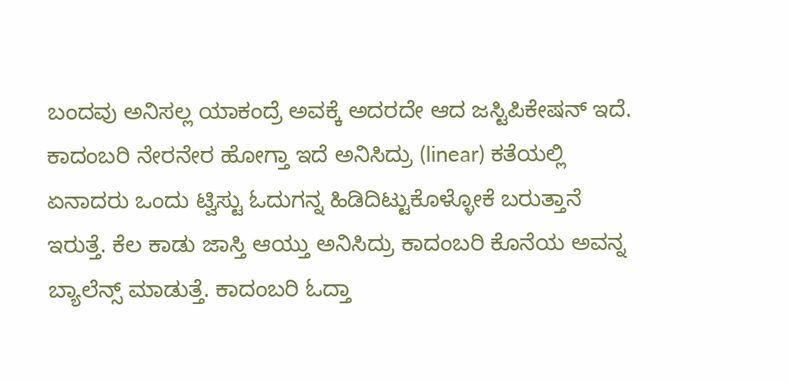ಬಂದವು ಅನಿಸಲ್ಲ ಯಾಕಂದ್ರೆ ಅವಕ್ಕೆ ಅದರದೇ ಆದ ಜಸ್ಟಿಪಿಕೇಷನ್ ಇದೆ. ಕಾದಂಬರಿ ನೇರನೇರ ಹೋಗ್ತಾ ಇದೆ ಅನಿಸಿದ್ರು (linear) ಕತೆಯಲ್ಲಿ ಏನಾದರು ಒಂದು ಟ್ವಿಸ್ಟು ಓದುಗನ್ನ ಹಿಡಿದಿಟ್ಟುಕೊಳ್ಳೋಕೆ ಬರುತ್ತಾನೆ ಇರುತ್ತೆ. ಕೆಲ ಕಾಡು ಜಾಸ್ತಿ ಆಯ್ತು ಅನಿಸಿದ್ರು ಕಾದಂಬರಿ ಕೊನೆಯ ಅವನ್ನ ಬ್ಯಾಲೆನ್ಸ್ ಮಾಡುತ್ತೆ. ಕಾದಂಬರಿ ಓದ್ತಾ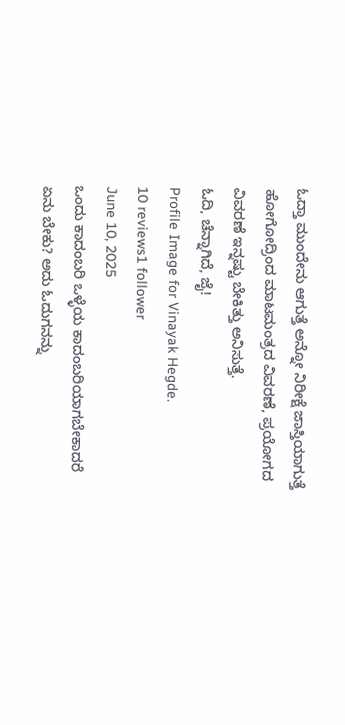ಓದ್ತಾ ಮುಂದೇನು ಆಗುತ್ತೆ ಅನ್ನೋ ನಿರೀಕ್ಷೆ ಜಾಸ್ತಿಯಾಗುತ್ತೆ ಹೋಗೋದ್ರಿಂದ ಮಾಟಮಂತ್ರದ ವಿವರಣೆ, ಪ್ರಯೋಗದ ವಿವರಣೆ ಇನ್ನಷ್ಟು ಬೇಕಿತ್ತು ಅನಿಸುತ್ತೆ.
ಓದಿ, ಚೆನ್ನಾಗಿದೆ, ಜೈ!
Profile Image for Vinayak Hegde.
10 reviews1 follower
June 10, 2025
ಒಂದು ಕಾದಂಬರಿ ಒಳ್ಳೆಯ ಕಾದಂಬರಿಯಾಗಬೇಕಾದರೆ ಏನು ಬೇಕು? ಅದು ಓದುಗನನ್ನು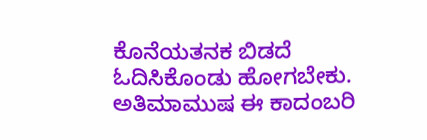ಕೊನೆಯತನಕ ಬಿಡದೆ ಓದಿಸಿಕೊಂಡು ಹೋಗಬೇಕು. ಅತಿಮಾಮುಷ ಈ ಕಾದಂಬರಿ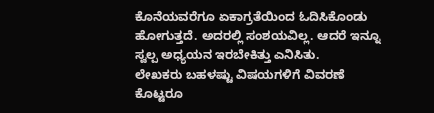ಕೊನೆಯವರೆಗೂ ಏಕಾಗ್ರತೆಯಿಂದ ಓದಿಸಿಕೊಂಡು ಹೋಗುತ್ತದೆ. ಅದರಲ್ಲಿ ಸಂಶಯವಿಲ್ಲ. ಆದರೆ ಇನ್ನೂ ಸ್ವಲ್ಪ ಅಧ್ಯಯನ ಇರಬೇಕಿತ್ತು ಎನಿಸಿತು.
ಲೇಖಕರು ಬಹಳಷ್ಟು ವಿಷಯಗಳಿಗೆ ವಿವರಣೆ ಕೊಟ್ಟರೂ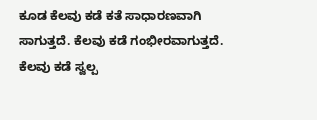ಕೂಡ ಕೆಲವು ಕಡೆ ಕತೆ ಸಾಧಾರಣವಾಗಿ ಸಾಗುತ್ತದೆ. ಕೆಲವು ಕಡೆ ಗಂಭೀರವಾಗುತ್ತದೆ. ಕೆಲವು ಕಡೆ ಸ್ವಲ್ಪ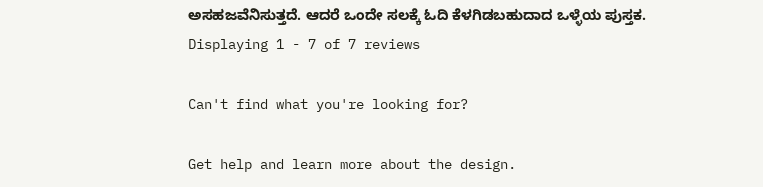ಅಸಹಜವೆನಿಸುತ್ತದೆ. ಆದರೆ ಒಂದೇ ಸಲಕ್ಕೆ ಓದಿ ಕೆಳಗಿಡಬಹುದಾದ ಒಳ್ಳೆಯ ಪುಸ್ತಕ.
Displaying 1 - 7 of 7 reviews

Can't find what you're looking for?

Get help and learn more about the design.